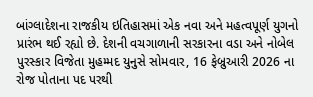બાંગ્લાદેશના રાજકીય ઇતિહાસમાં એક નવા અને મહત્વપૂર્ણ યુગનો પ્રારંભ થઈ રહ્યો છે. દેશની વચગાળાની સરકારના વડા અને નોબેલ પુરસ્કાર વિજેતા મુહમ્મદ યુનુસે સોમવાર, 16 ફેબ્રુઆરી 2026 ના રોજ પોતાના પદ પરથી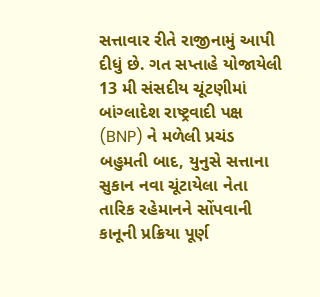સત્તાવાર રીતે રાજીનામું આપી દીધું છે. ગત સપ્તાહે યોજાયેલી 13 મી સંસદીય ચૂંટણીમાં બાંગ્લાદેશ રાષ્ટ્રવાદી પક્ષ (BNP) ને મળેલી પ્રચંડ બહુમતી બાદ, યુનુસે સત્તાના સુકાન નવા ચૂંટાયેલા નેતા તારિક રહેમાનને સોંપવાની કાનૂની પ્રક્રિયા પૂર્ણ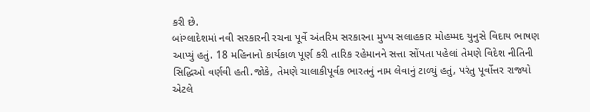કરી છે.
બાંગ્લાદેશમાં નવી સરકારની રચના પૂર્વે અંતરિમ સરકારના મુખ્ય સલાહકાર મોહમ્મદ યુનુસે વિદાય ભાષણ આપ્યું હતું. 18 મહિનાનો કાર્યકાળ પૂર્ણ કરી તારિક રહેમાનને સત્તા સોંપતા પહેલાં તેમણે વિદેશ નીતિની સિદ્ધિઓ વર્ણવી હતી.જોકે, તેમણે ચાલાકીપૂર્વક ભારતનું નામ લેવાનું ટાળ્યું હતું, પરંતુ પૂર્વોત્તર રાજ્યો એટલે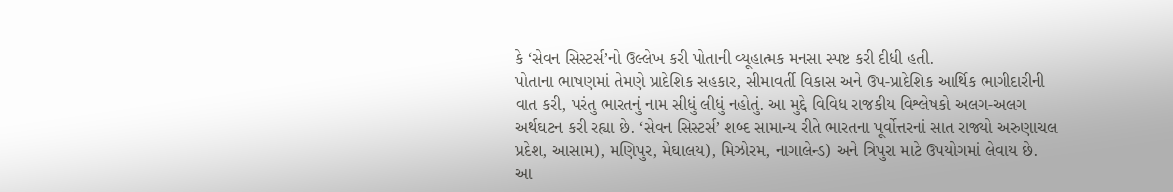કે ‘સેવન સિસ્ટર્સ’નો ઉલ્લેખ કરી પોતાની વ્યૂહાત્મક મનસા સ્પષ્ટ કરી દીધી હતી.
પોતાના ભાષણમાં તેમણે પ્રાદેશિક સહકાર, સીમાવર્તી વિકાસ અને ઉપ-પ્રાદેશિક આર્થિક ભાગીદારીની વાત કરી, પરંતુ ભારતનું નામ સીધું લીધું નહોતું. આ મુદ્દે વિવિધ રાજકીય વિશ્લેષકો અલગ-અલગ અર્થઘટન કરી રહ્યા છે. ‘સેવન સિસ્ટર્સ’ શબ્દ સામાન્ય રીતે ભારતના પૂર્વોત્તરનાં સાત રાજ્યો અરુણાચલ પ્રદેશ, આસામ), મણિપુર, મેઘાલય), મિઝોરમ, નાગાલેન્ડ) અને ત્રિપુરા માટે ઉપયોગમાં લેવાય છે.
આ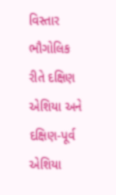વિસ્તાર ભૌગોલિક રીતે દક્ષિણ એશિયા અને દક્ષિણ-પૂર્વ એશિયા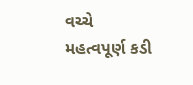વચ્ચે મહત્વપૂર્ણ કડી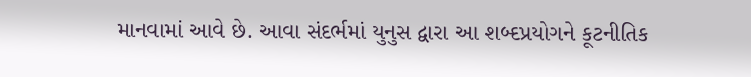માનવામાં આવે છે. આવા સંદર્ભમાં યુનુસ દ્વારા આ શબ્દપ્રયોગને કૂટનીતિક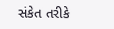સંકેત તરીકે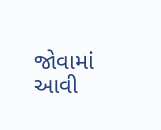જોવામાં આવી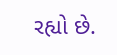રહ્યો છે.